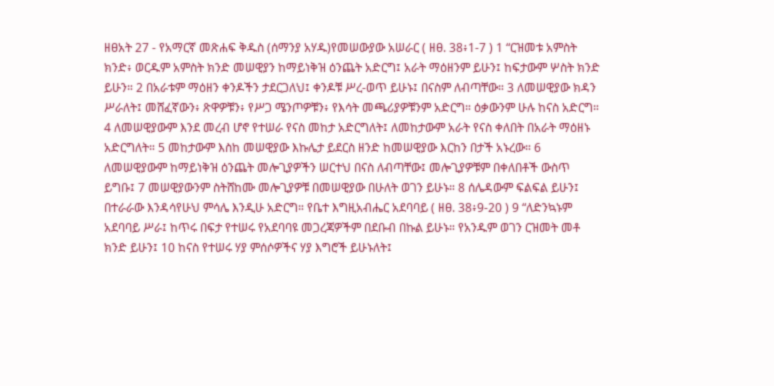ዘፀአት 27 - የአማርኛ መጽሐፍ ቅዱስ (ሰማንያ አሃዱ)የመሠውያው አሠራር ( ዘፀ. 38፥1-7 ) 1 “ርዝመቱ አምስት ክንድ፥ ወርዱም አምስት ክንድ መሠዊያን ከማይነቅዝ ዕንጨት አድርግ፤ አራት ማዕዘንም ይሁን፤ ከፍታውም ሦስት ክንድ ይሁን። 2 በአራቱም ማዕዘን ቀንዶችን ታደርጋለህ፤ ቀንዶቹ ሥረ-ወጥ ይሁኑ፤ በናስም ለብጣቸው። 3 ለመሠዊያው ክዳን ሥራለት፤ መሸፈኛውን፥ ጽዋዎቹን፥ የሥጋ ሜንጦዎቹን፥ የእሳት መጫሪያዎቹንም አድርግ። ዕቃውንም ሁሉ ከናስ አድርግ። 4 ለመሠዊያውም እንደ መረብ ሆኖ የተሠራ የናስ መከታ አድርግለት፤ ለመከታውም አራት የናስ ቀለበት በአራት ማዕዘኑ አድርግለት። 5 መከታውም እስከ መሠዊያው እኩሌታ ይደርስ ዘንድ ከመሠዊያው እርከን በታች አኑረው። 6 ለመሠዊያውም ከማይነቅዝ ዕንጨት መሎጊያዎችን ሠርተህ በናስ ለብጣቸው፤ መሎጊያዎቹም በቀለበቶች ውስጥ ይግቡ፤ 7 መሠዊያውንም ስትሸከሙ መሎጊያዎቹ በመሠዊያው በሁለት ወገን ይሁኑ። 8 ሰሌዳውም ፍልፍል ይሁን፤ በተራራው እንዳሳየሁህ ምሳሌ እንዲሁ አድርግ። የቤተ እግዚአብሔር አደባባይ ( ዘፀ. 38፥9-20 ) 9 “ለድንኳኑም አደባባይ ሥራ፤ ከጥሩ በፍታ የተሠሩ የአደባባዩ መጋረጃዎችም በደቡብ በኩል ይሁኑ። የአንዱም ወገን ርዝመት መቶ ክንድ ይሁን፤ 10 ከናስ የተሠሩ ሃያ ምሰሶዎችና ሃያ እግሮች ይሁኑለት፤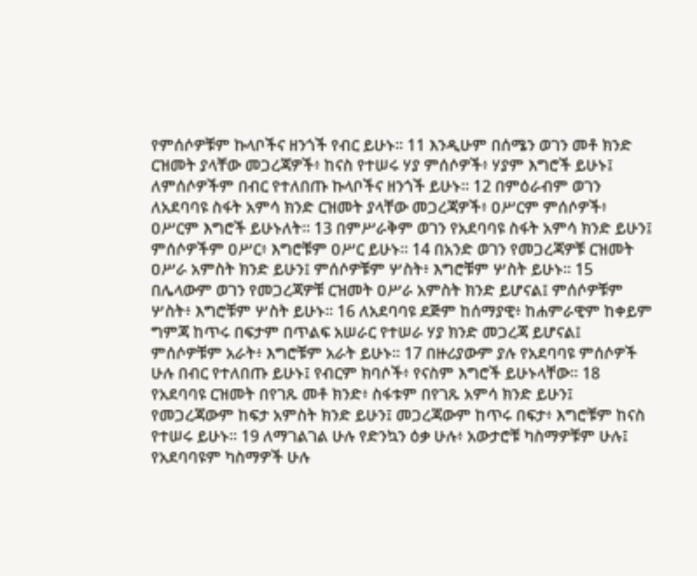የምሰሶዎቹም ኩላቦችና ዘንጎች የብር ይሁኑ። 11 እንዲሁም በሰሜን ወገን መቶ ክንድ ርዝመት ያላቸው መጋረጃዎች፥ ከናስ የተሠሩ ሃያ ምሰሶዎች፥ ሃያም እግሮች ይሁኑ፤ ለምሰሶዎችም በብር የተለበጡ ኩላቦችና ዘንጎች ይሁኑ። 12 በምዕራብም ወገን ለአደባባዩ ስፋት አምሳ ክንድ ርዝመት ያላቸው መጋረጃዎች፥ ዐሥርም ምሰሶዎች፥ ዐሥርም እግሮች ይሁኑለት። 13 በምሥራቅም ወገን የአደባባዩ ስፋት አምሳ ክንድ ይሁን፤ ምሰሶዎችም ዐሥር፥ እግሮቹም ዐሥር ይሁኑ። 14 በአንድ ወገን የመጋረጃዎቹ ርዝመት ዐሥራ አምስት ክንድ ይሁን፤ ምሰሶዎቹም ሦስት፥ እግሮቹም ሦስት ይሁኑ። 15 በሌላውም ወገን የመጋረጃዎቹ ርዝመት ዐሥራ አምስት ክንድ ይሆናል፤ ምሰሶዎቹም ሦስት፥ እግሮቹም ሦስት ይሁኑ። 16 ለአደባባዩ ደጅም ከሰማያዊ፥ ከሐምራዊም ከቀይም ግምጃ ከጥሩ በፍታም በጥልፍ አሠራር የተሠራ ሃያ ክንድ መጋረጃ ይሆናል፤ ምሰሶዎቹም አራት፥ እግሮቹም አራት ይሁኑ። 17 በዙሪያውም ያሉ የአደባባዩ ምሰሶዎች ሁሉ በብር የተለበጡ ይሁኑ፤ የብርም ክባሶች፥ የናስም እግሮች ይሁኑላቸው። 18 የአደባባዩ ርዝመት በየገጹ መቶ ክንድ፥ ስፋቱም በየገጹ አምሳ ክንድ ይሁን፤ የመጋረጃውም ከፍታ አምስት ክንድ ይሁን፤ መጋረጃውም ከጥሩ በፍታ፥ እግሮቹም ከናስ የተሠሩ ይሁኑ። 19 ለማገልገል ሁሉ የድንኳን ዕቃ ሁሉ፥ አውታሮቹ ካስማዎቹም ሁሉ፤ የአደባባዩም ካስማዎች ሁሉ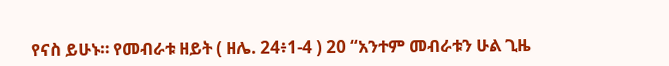የናስ ይሁኑ። የመብራቱ ዘይት ( ዘሌ. 24፥1-4 ) 20 “አንተም መብራቱን ሁል ጊዜ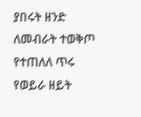ያበሩት ዘንድ ለመብራት ተወቅጦ የተጠለለ ጥሩ የወይራ ዘይት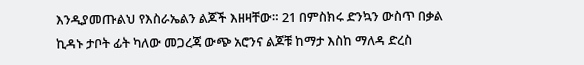እንዲያመጡልህ የእስራኤልን ልጆች እዘዛቸው። 21 በምስክሩ ድንኳን ውስጥ በቃል ኪዳኑ ታቦት ፊት ካለው መጋረጃ ውጭ አሮንና ልጆቹ ከማታ እስከ ማለዳ ድረስ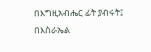በእግዚአብሔር ፊት ያብሩት፤ በእስራኤል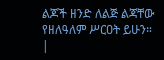ልጆች ዘንድ ለልጅ ልጃቸው የዘለዓለም ሥርዐት ይሁን። |